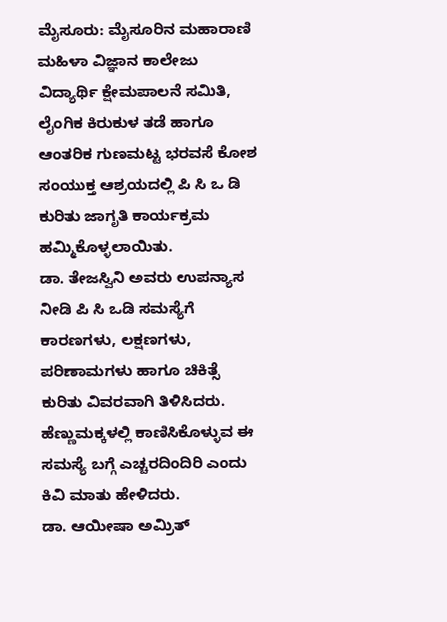ಮೈಸೂರು: ಮೈಸೂರಿನ ಮಹಾರಾಣಿ ಮಹಿಳಾ ವಿಜ್ಞಾನ ಕಾಲೇಜು ವಿದ್ಯಾರ್ಥಿ ಕ್ಷೇಮಪಾಲನೆ ಸಮಿತಿ, ಲೈಂಗಿಕ ಕಿರುಕುಳ ತಡೆ ಹಾಗೂ ಆಂತರಿಕ ಗುಣಮಟ್ಟ ಭರವಸೆ ಕೋಶ ಸಂಯುಕ್ತ ಆಶ್ರಯದಲ್ಲಿ ಪಿ ಸಿ ಒ ಡಿ ಕುರಿತು ಜಾಗೃತಿ ಕಾರ್ಯಕ್ರಮ ಹಮ್ಮಿಕೊಳ್ಳಲಾಯಿತು.
ಡಾ. ತೇಜಸ್ವಿನಿ ಅವರು ಉಪನ್ಯಾಸ ನೀಡಿ ಪಿ ಸಿ ಒಡಿ ಸಮಸ್ಯೆಗೆ ಕಾರಣಗಳು, ಲಕ್ಷಣಗಳು, ಪರಿಣಾಮಗಳು ಹಾಗೂ ಚಿಕಿತ್ಸೆ ಕುರಿತು ವಿವರವಾಗಿ ತಿಳಿಸಿದರು.
ಹೆಣ್ಣುಮಕ್ಕಳಲ್ಲಿ ಕಾಣಿಸಿಕೊಳ್ಳುವ ಈ ಸಮಸ್ಯೆ ಬಗ್ಗೆ ಎಚ್ಚರದಿಂದಿರಿ ಎಂದು ಕಿವಿ ಮಾತು ಹೇಳಿದರು.
ಡಾ. ಆಯೀಷಾ ಅಮ್ರಿತ್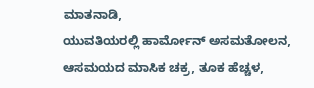ಮಾತನಾಡಿ,
ಯುವತಿಯರಲ್ಲಿ ಹಾರ್ಮೋನ್ ಅಸಮತೋಲನ, ಆಸಮಯದ ಮಾಸಿಕ ಚಕ್ರ, ತೂಕ ಹೆಚ್ಚಳ,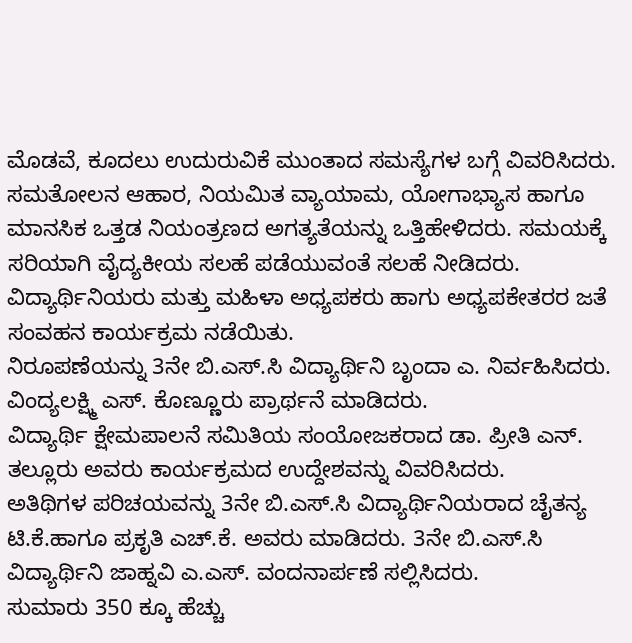ಮೊಡವೆ, ಕೂದಲು ಉದುರುವಿಕೆ ಮುಂತಾದ ಸಮಸ್ಯೆಗಳ ಬಗ್ಗೆ ವಿವರಿಸಿದರು.
ಸಮತೋಲನ ಆಹಾರ, ನಿಯಮಿತ ವ್ಯಾಯಾಮ, ಯೋಗಾಭ್ಯಾಸ ಹಾಗೂ ಮಾನಸಿಕ ಒತ್ತಡ ನಿಯಂತ್ರಣದ ಅಗತ್ಯತೆಯನ್ನು ಒತ್ತಿಹೇಳಿದರು. ಸಮಯಕ್ಕೆ ಸರಿಯಾಗಿ ವೈದ್ಯಕೀಯ ಸಲಹೆ ಪಡೆಯುವಂತೆ ಸಲಹೆ ನೀಡಿದರು.
ವಿದ್ಯಾರ್ಥಿನಿಯರು ಮತ್ತು ಮಹಿಳಾ ಅಧ್ಯಪಕರು ಹಾಗು ಅಧ್ಯಪಕೇತರರ ಜತೆ ಸಂವಹನ ಕಾರ್ಯಕ್ರಮ ನಡೆಯಿತು.
ನಿರೂಪಣೆಯನ್ನು 3ನೇ ಬಿ.ಎಸ್.ಸಿ ವಿದ್ಯಾರ್ಥಿನಿ ಬೃಂದಾ ಎ. ನಿರ್ವಹಿಸಿದರು. ವಿಂದ್ಯಲಕ್ಷ್ಮಿ ಎಸ್. ಕೊಣ್ಣೂರು ಪ್ರಾರ್ಥನೆ ಮಾಡಿದರು.
ವಿದ್ಯಾರ್ಥಿ ಕ್ಷೇಮಪಾಲನೆ ಸಮಿತಿಯ ಸಂಯೋಜಕರಾದ ಡಾ. ಪ್ರೀತಿ ಎನ್. ತಲ್ಲೂರು ಅವರು ಕಾರ್ಯಕ್ರಮದ ಉದ್ದೇಶವನ್ನು ವಿವರಿಸಿದರು.
ಅತಿಥಿಗಳ ಪರಿಚಯವನ್ನು 3ನೇ ಬಿ.ಎಸ್.ಸಿ ವಿದ್ಯಾರ್ಥಿನಿಯರಾದ ಚೈತನ್ಯ ಟಿ.ಕೆ.ಹಾಗೂ ಪ್ರಕೃತಿ ಎಚ್.ಕೆ. ಅವರು ಮಾಡಿದರು. 3ನೇ ಬಿ.ಎಸ್.ಸಿ ವಿದ್ಯಾರ್ಥಿನಿ ಜಾಹ್ನವಿ ಎ.ಎಸ್. ವಂದನಾರ್ಪಣೆ ಸಲ್ಲಿಸಿದರು.
ಸುಮಾರು 350 ಕ್ಕೂ ಹೆಚ್ಚು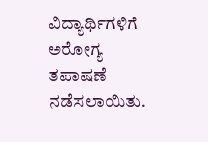ವಿದ್ಯಾರ್ಥಿಗಳಿಗೆ ಅರೋಗ್ಯ ತಪಾಷಣೆ ನಡೆಸಲಾಯಿತು.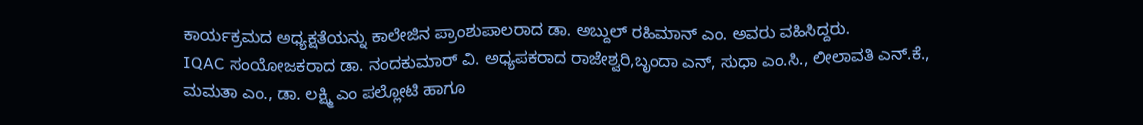ಕಾರ್ಯಕ್ರಮದ ಅಧ್ಯಕ್ಷತೆಯನ್ನು ಕಾಲೇಜಿನ ಪ್ರಾಂಶುಪಾಲರಾದ ಡಾ. ಅಬ್ದುಲ್ ರಹಿಮಾನ್ ಎಂ. ಅವರು ವಹಿಸಿದ್ದರು.
IQAC ಸಂಯೋಜಕರಾದ ಡಾ. ನಂದಕುಮಾರ್ ವಿ. ಅಧ್ಯಪಕರಾದ ರಾಜೇಶ್ವರಿ,ಬೃಂದಾ ಎನ್, ಸುಧಾ ಎಂ.ಸಿ., ಲೀಲಾವತಿ ಎನ್.ಕೆ., ಮಮತಾ ಎಂ., ಡಾ. ಲಕ್ಷ್ಮಿ ಎಂ ಪಲ್ಲೋಟಿ ಹಾಗೂ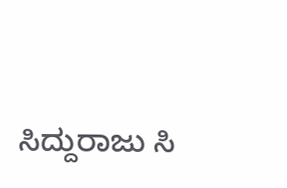ಸಿದ್ದುರಾಜು ಸಿ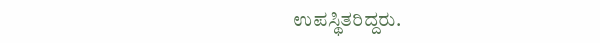ಉಪಸ್ಥಿತರಿದ್ದರು.